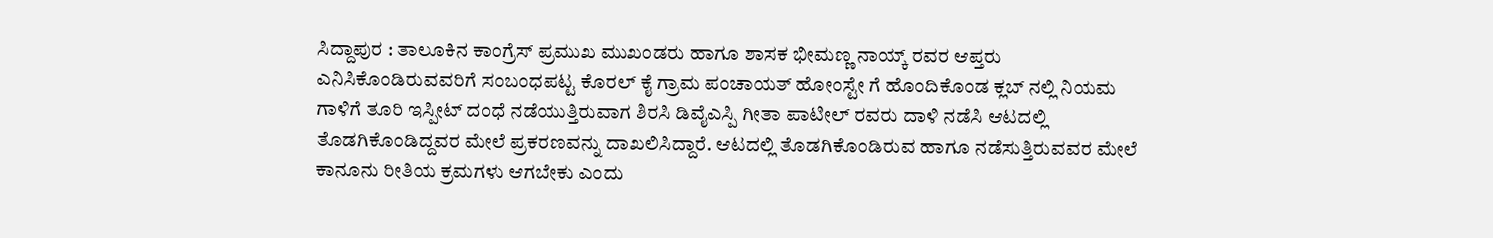ಸಿದ್ದಾಪುರ : ತಾಲೂಕಿನ ಕಾಂಗ್ರೆಸ್ ಪ್ರಮುಖ ಮುಖಂಡರು ಹಾಗೂ ಶಾಸಕ ಭೀಮಣ್ಣ ನಾಯ್ಕ್ ರವರ ಆಪ್ತರು ಎನಿಸಿಕೊಂಡಿರುವವರಿಗೆ ಸಂಬಂಧಪಟ್ಟ ಕೊರಲ್ ಕೈ ಗ್ರಾಮ ಪಂಚಾಯತ್ ಹೋಂಸ್ಟೇ ಗೆ ಹೊಂದಿಕೊಂಡ ಕ್ಲಬ್ ನಲ್ಲಿ ನಿಯಮ ಗಾಳಿಗೆ ತೂರಿ ಇಸ್ಪೀಟ್ ದಂಧೆ ನಡೆಯುತ್ತಿರುವಾಗ ಶಿರಸಿ ಡಿವೈಎಸ್ಪಿ ಗೀತಾ ಪಾಟೀಲ್ ರವರು ದಾಳಿ ನಡೆಸಿ ಆಟದಲ್ಲಿ ತೊಡಗಿಕೊಂಡಿದ್ದವರ ಮೇಲೆ ಪ್ರಕರಣವನ್ನು ದಾಖಲಿಸಿದ್ದಾರೆ. ಆಟದಲ್ಲಿ ತೊಡಗಿಕೊಂಡಿರುವ ಹಾಗೂ ನಡೆಸುತ್ತಿರುವವರ ಮೇಲೆ ಕಾನೂನು ರೀತಿಯ ಕ್ರಮಗಳು ಆಗಬೇಕು ಎಂದು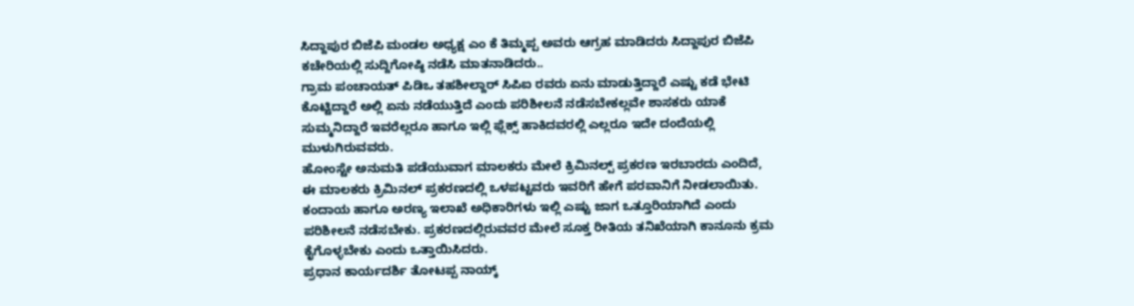ಸಿದ್ದಾಪುರ ಬಿಜೆಪಿ ಮಂಡಲ ಅಧ್ಯಕ್ಷ ಎಂ ಕೆ ತಿಮ್ಮಪ್ಪ ಅವರು ಆಗ್ರಹ ಮಾಡಿದರು ಸಿದ್ದಾಪುರ ಬಿಜೆಪಿ ಕಚೇರಿಯಲ್ಲಿ ಸುದ್ದಿಗೋಷ್ಠಿ ನಡೆಸಿ ಮಾತನಾಡಿದರು..
ಗ್ರಾಮ ಪಂಚಾಯತ್ ಪಿಡಿಒ ತಹಶೀಲ್ದಾರ್ ಸಿಪಿಐ ರವರು ಏನು ಮಾಡುತ್ತಿದ್ದಾರೆ ಎಷ್ಟು ಕಡೆ ಭೇಟಿ ಕೊಟ್ಟಿದ್ದಾರೆ ಅಲ್ಲಿ ಏನು ನಡೆಯುತ್ತಿದೆ ಎಂದು ಪರಿಶೀಲನೆ ನಡೆಸಬೇಕಲ್ಲವೇ ಶಾಸಕರು ಯಾಕೆ ಸುಮ್ಮನಿದ್ದಾರೆ ಇವರೆಲ್ಲರೂ ಹಾಗೂ ಇಲ್ಲಿ ಫ್ಲೆಕ್ಸ್ ಹಾಕಿದವರಲ್ಲಿ ಎಲ್ಲರೂ ಇದೇ ದಂದೆಯಲ್ಲಿ ಮುಳುಗಿರುವವರು.
ಹೋಂಸ್ಟೇ ಅನುಮತಿ ಪಡೆಯುವಾಗ ಮಾಲಕರು ಮೇಲೆ ಕ್ರಿಮಿನಲ್ಪ್ ಪ್ರಕರಣ ಇರಬಾರದು ಎಂದಿದೆ, ಈ ಮಾಲಕರು ಕ್ರಿಮಿನಲ್ ಪ್ರಕರಣದಲ್ಲಿ ಒಳಪಟ್ಟವರು ಇವರಿಗೆ ಹೇಗೆ ಪರವಾನಿಗೆ ನೀಡಲಾಯಿತು.
ಕಂದಾಯ ಹಾಗೂ ಅರಣ್ಯ ಇಲಾಖೆ ಅಧಿಕಾರಿಗಳು ಇಲ್ಲಿ ಎಷ್ಟು ಜಾಗ ಒತ್ತೂರಿಯಾಗಿದೆ ಎಂದು ಪರಿಶೀಲನೆ ನಡೆಸಬೇಕು. ಪ್ರಕರಣದಲ್ಲಿರುವವರ ಮೇಲೆ ಸೂಕ್ತ ರೀತಿಯ ತನಿಖೆಯಾಗಿ ಕಾನೂನು ಕ್ರಮ ಕೈಗೊಳ್ಳಬೇಕು ಎಂದು ಒತ್ತಾಯಿಸಿದರು.
ಪ್ರಧಾನ ಕಾರ್ಯದರ್ಶಿ ತೋಟಪ್ಪ ನಾಯ್ಕ್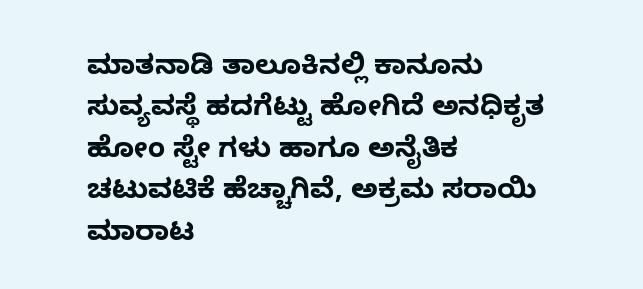ಮಾತನಾಡಿ ತಾಲೂಕಿನಲ್ಲಿ ಕಾನೂನು ಸುವ್ಯವಸ್ಥೆ ಹದಗೆಟ್ಟು ಹೋಗಿದೆ ಅನಧಿಕೃತ ಹೋಂ ಸ್ಟೇ ಗಳು ಹಾಗೂ ಅನೈತಿಕ ಚಟುವಟಿಕೆ ಹೆಚ್ಚಾಗಿವೆ, ಅಕ್ರಮ ಸರಾಯಿ ಮಾರಾಟ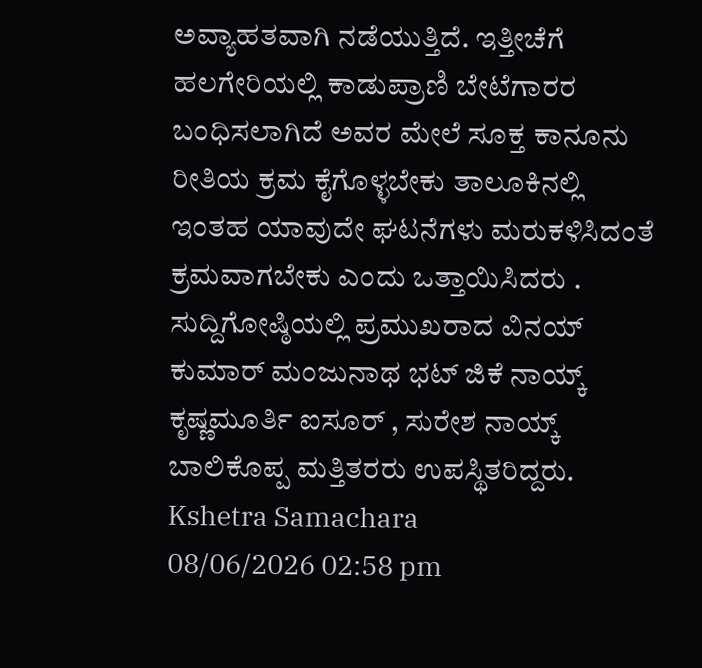ಅವ್ಯಾಹತವಾಗಿ ನಡೆಯುತ್ತಿದೆ. ಇತ್ತೀಚೆಗೆ ಹಲಗೇರಿಯಲ್ಲಿ ಕಾಡುಪ್ರಾಣಿ ಬೇಟೆಗಾರರ ಬಂಧಿಸಲಾಗಿದೆ ಅವರ ಮೇಲೆ ಸೂಕ್ತ ಕಾನೂನು ರೀತಿಯ ಕ್ರಮ ಕೈಗೊಳ್ಳಬೇಕು ತಾಲೂಕಿನಲ್ಲಿ ಇಂತಹ ಯಾವುದೇ ಘಟನೆಗಳು ಮರುಕಳಿಸಿದಂತೆ ಕ್ರಮವಾಗಬೇಕು ಎಂದು ಒತ್ತಾಯಿಸಿದರು . ಸುದ್ದಿಗೋಷ್ಠಿಯಲ್ಲಿ ಪ್ರಮುಖರಾದ ವಿನಯ್ ಕುಮಾರ್ ಮಂಜುನಾಥ ಭಟ್ ಜಿಕೆ ನಾಯ್ಕ್ ಕೃಷ್ಣಮೂರ್ತಿ ಐಸೂರ್ , ಸುರೇಶ ನಾಯ್ಕ್ ಬಾಲಿಕೊಪ್ಪ ಮತ್ತಿತರರು ಉಪಸ್ಥಿತರಿದ್ದರು.
Kshetra Samachara
08/06/2026 02:58 pm